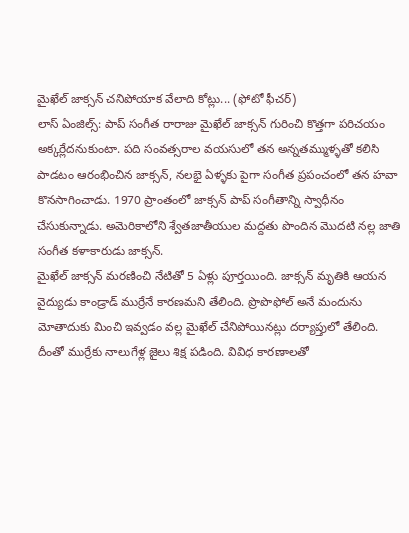మైఖేల్ జాక్సన్ చనిపోయాక వేలాది కోట్లు... (ఫోటో ఫీచర్)
లాస్ ఏంజిల్స్: పాప్ సంగీత రారాజు మైఖేల్ జాక్సన్ గురించి కొత్తగా పరిచయం అక్కర్లేదనుకుంటా. పది సంవత్సరాల వయసులో తన అన్నతమ్ముళ్ళతో కలిసి పాడటం ఆరంభించిన జాక్సన్, నలభై ఏళ్ళకు పైగా సంగీత ప్రపంచంలో తన హవా కొనసాగించాడు. 1970 ప్రాంతంలో జాక్సన్ పాప్ సంగీతాన్ని స్వాధీనం చేసుకున్నాడు. అమెరికాలోని శ్వేతజాతీయుల మద్దతు పొందిన మొదటి నల్ల జాతి సంగీత కళాకారుడు జాక్సన్.
మైఖేల్ జాక్సన్ మరణించి నేటితో 5 ఏళ్లు పూర్తయింది. జాక్సన్ మృతికి ఆయన వైద్యుడు కాండ్రాడ్ ముర్రేనే కారణమని తేలింది. ప్రొపొఫోల్ అనే మందును మోతాదుకు మించి ఇవ్వడం వల్ల మైఖేల్ చేనిపోయినట్లు దర్యాప్తులో తేలింది. దీంతో ముర్రేకు నాలుగేళ్ల జైలు శిక్ష పడింది. వివిధ కారణాలతో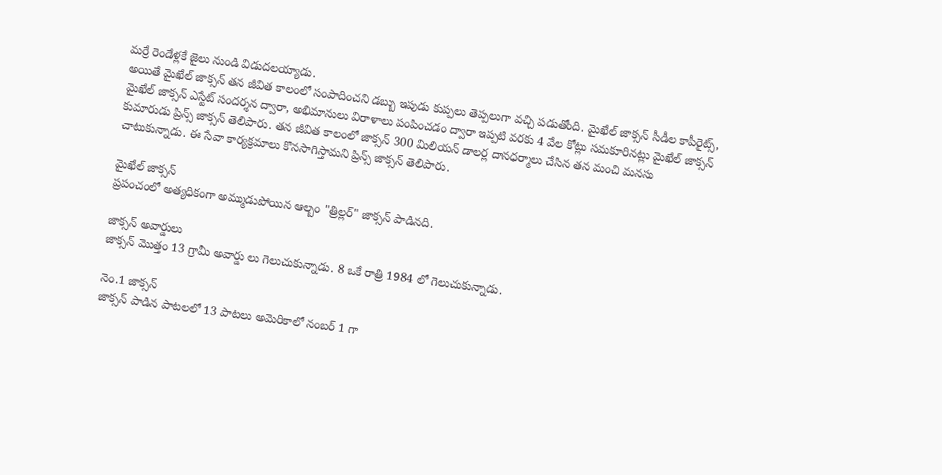మర్రే రెండేళ్లకే జైలు నుండి విడుదలయ్యాడు.
అయితే మైఖేల్ జాక్సన్ తన జీవిత కాలంలో సంపాదించని డబ్బు ఇపుడు కుప్పలు తెప్పలుగా వచ్చి పడుతోంది. మైఖేల్ జాక్సన్ సీడీల కాపీరైట్స్, మైఖేల్ జాక్సన్ ఎస్టేట్ సందర్శన ద్వారా, అభిమానులు విరాళాలు పంపించడం ద్వారా ఇప్పటి వరకు 4 వేల కోట్లు సమకూరినట్లు మైఖేల్ జాక్సన్ కుమారుడు ప్రిన్స్ జాక్సన్ తెలిపారు. తన జీవిత కాలంలో జాక్సన్ 300 మిలియన్ డాలర్ల దానధర్మాలు చేసిన తన మంచి మనసు చాటుకున్నాడు. ఈ సేవా కార్యక్రమాలు కొనసాగిస్తామని ప్రిన్స్ జాక్సన్ తెలిపారు.

మైఖేల్ జాక్సన్
ప్రపంచంలో అత్యధికంగా అమ్ముడుపోయిన ఆల్బం "త్రిల్లర్" జాక్సన్ పాడినది.

జాక్సన్ అవార్డులు
జాక్సన్ మొత్తం 13 గ్రామీ అవార్డు లు గెలుచుకున్నాడు. 8 ఒకే రాత్రి 1984 లో గెలుచుకున్నాడు.

నెం.1 జాక్సన్
జాక్సన్ పాడిన పాటలలో 13 పాటలు అమెరికాలో నంబర్ 1 గా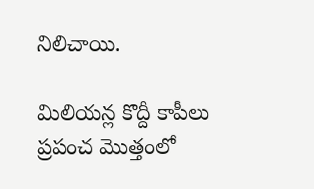నిలిచాయి.

మిలియన్ల కొద్దీ కాపీలు
ప్రపంచ మొత్తంలో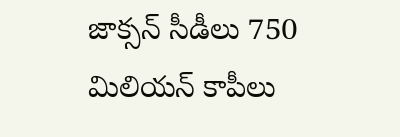జాక్సన్ సీడీలు 750 మిలియన్ కాపీలు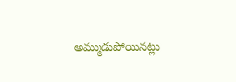అమ్ముడుపోయినట్లు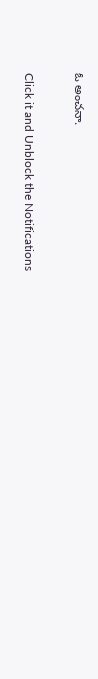ఓ అంచనా.


Click it and Unblock the Notifications